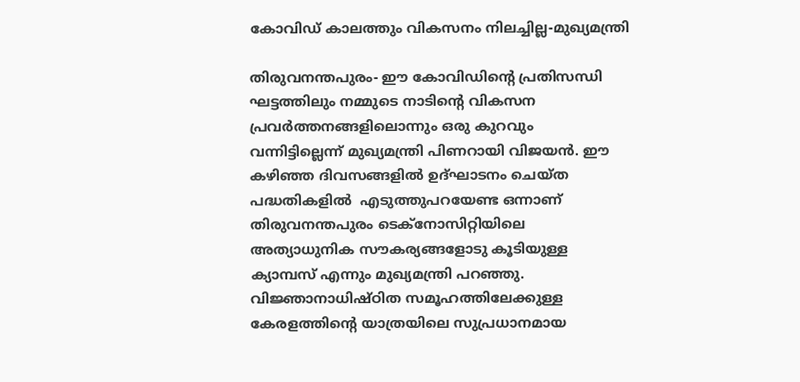കോവിഡ് കാലത്തും വികസനം നിലച്ചില്ല-മുഖ്യമന്ത്രി

തിരുവനന്തപുരം- ഈ കോവിഡിന്റെ പ്രതിസന്ധി ഘട്ടത്തിലും നമ്മുടെ നാടിന്റെ വികസന പ്രവർത്തനങ്ങളിലൊന്നും ഒരു കുറവും വന്നിട്ടില്ലെന്ന് മുഖ്യമന്ത്രി പിണറായി വിജയൻ. ഈ കഴിഞ്ഞ ദിവസങ്ങളിൽ ഉദ്ഘാടനം ചെയ്ത പദ്ധതികളിൽ  എടുത്തുപറയേണ്ട ഒന്നാണ്  തിരുവനന്തപുരം ടെക്‌നോസിറ്റിയിലെ അത്യാധുനിക സൗകര്യങ്ങളോടു കൂടിയുള്ള ക്യാമ്പസ് എന്നും മുഖ്യമന്ത്രി പറഞ്ഞു. വിജ്ഞാനാധിഷ്ഠിത സമൂഹത്തിലേക്കുള്ള കേരളത്തിന്റെ യാത്രയിലെ സുപ്രധാനമായ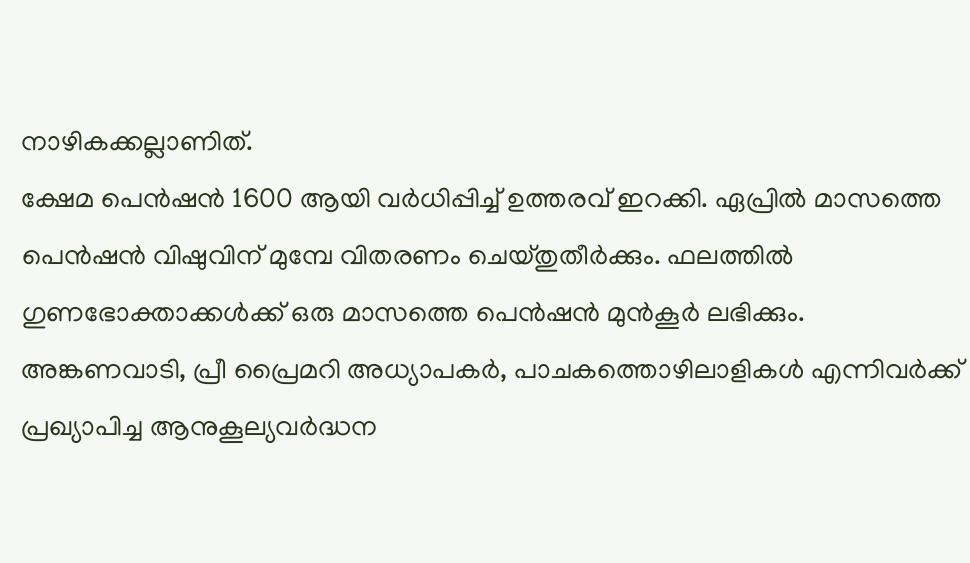നാഴികക്കല്ലാണിത്.
ക്ഷേമ പെൻഷൻ 1600 ആയി വർധിപ്പിച്ച് ഉത്തരവ് ഇറക്കി. ഏപ്രിൽ മാസത്തെ പെൻഷൻ വിഷുവിന് മുമ്പേ വിതരണം ചെയ്തുതീർക്കും. ഫലത്തിൽ ഗുണഭോക്താക്കൾക്ക് ഒരു മാസത്തെ പെൻഷൻ മുൻകൂർ ലഭിക്കും. അങ്കണവാടി, പ്രീ പ്രൈമറി അധ്യാപകർ, പാചകത്തൊഴിലാളികൾ എന്നിവർക്ക് പ്രഖ്യാപിച്ച ആനുകൂല്യവർദ്ധന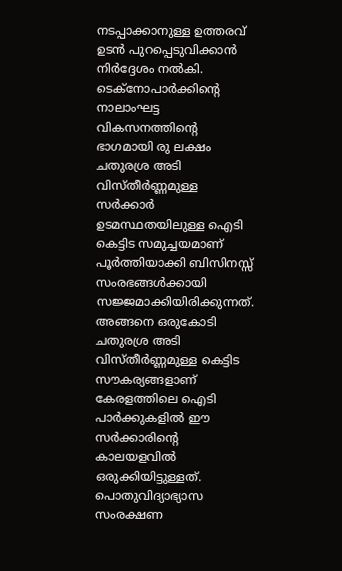നടപ്പാക്കാനുള്ള ഉത്തരവ് ഉടൻ പുറപ്പെടുവിക്കാൻ നിർദ്ദേശം നൽകി.
ടെക്‌നോപാർക്കിന്റെ നാലാംഘട്ട വികസനത്തിന്റെ ഭാഗമായി രു ലക്ഷം ചതുരശ്ര അടി വിസ്തീർണ്ണമുള്ള സർക്കാർ ഉടമസ്ഥതയിലുള്ള ഐടി കെട്ടിട സമുച്ചയമാണ് പൂർത്തിയാക്കി ബിസിനസ്സ് സംരഭങ്ങൾക്കായി സജ്ജമാക്കിയിരിക്കുന്നത്. അങ്ങനെ ഒരുകോടി ചതുരശ്ര അടി വിസ്തീർണ്ണമുള്ള കെട്ടിട സൗകര്യങ്ങളാണ് കേരളത്തിലെ ഐടി പാർക്കുകളിൽ ഈ സർക്കാരിന്റെ കാലയളവിൽ ഒരുക്കിയിട്ടുള്ളത്.
പൊതുവിദ്യാഭ്യാസ സംരക്ഷണ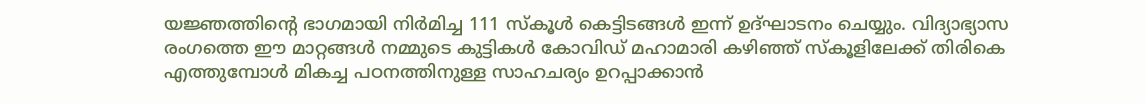യജ്ഞത്തിന്റെ ഭാഗമായി നിർമിച്ച 111 സ്‌കൂൾ കെട്ടിടങ്ങൾ ഇന്ന് ഉദ്ഘാടനം ചെയ്യും. വിദ്യാഭ്യാസ രംഗത്തെ ഈ മാറ്റങ്ങൾ നമ്മുടെ കുട്ടികൾ കോവിഡ് മഹാമാരി കഴിഞ്ഞ് സ്‌കൂളിലേക്ക് തിരികെ എത്തുമ്പോൾ മികച്ച പഠനത്തിനുള്ള സാഹചര്യം ഉറപ്പാക്കാൻ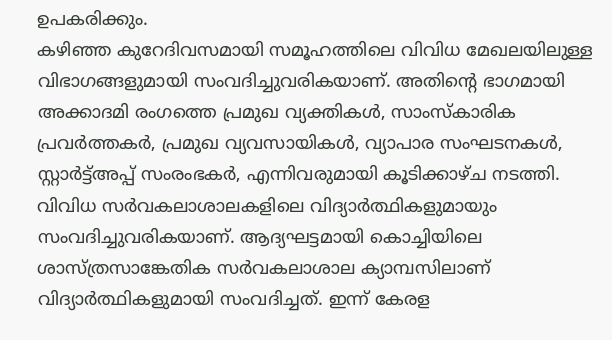ഉപകരിക്കും.
കഴിഞ്ഞ കുറേദിവസമായി സമൂഹത്തിലെ വിവിധ മേഖലയിലുള്ള വിഭാഗങ്ങളുമായി സംവദിച്ചുവരികയാണ്. അതിന്റെ ഭാഗമായി അക്കാദമി രംഗത്തെ പ്രമുഖ വ്യക്തികൾ, സാംസ്‌കാരിക പ്രവർത്തകർ, പ്രമുഖ വ്യവസായികൾ, വ്യാപാര സംഘടനകൾ, സ്റ്റാർട്ട്അപ്പ് സംരംഭകർ, എന്നിവരുമായി കൂടിക്കാഴ്ച നടത്തി. വിവിധ സർവകലാശാലകളിലെ വിദ്യാർത്ഥികളുമായും സംവദിച്ചുവരികയാണ്. ആദ്യഘട്ടമായി കൊച്ചിയിലെ ശാസ്ത്രസാങ്കേതിക സർവകലാശാല ക്യാമ്പസിലാണ് വിദ്യാർത്ഥികളുമായി സംവദിച്ചത്. ഇന്ന് കേരള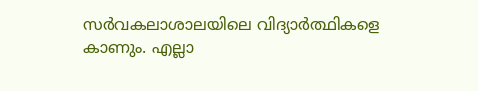സർവകലാശാലയിലെ വിദ്യാർത്ഥികളെ കാണും. എല്ലാ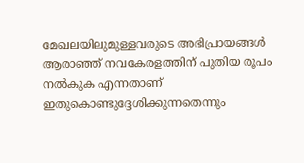മേഖലയിലുമുള്ളവരുടെ അഭിപ്രായങ്ങൾ ആരാഞ്ഞ് നവകേരളത്തിന് പുതിയ രൂപം നൽകുക എന്നതാണ് ഇതുകൊണ്ടുദ്ദേശിക്കുന്നതെന്നും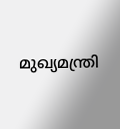മുഖ്യമന്ത്രി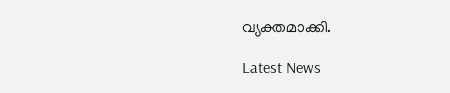വ്യക്തമാക്കി.

Latest News